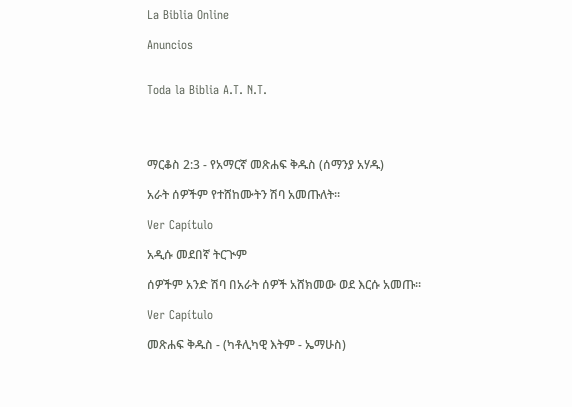La Biblia Online

Anuncios


Toda la Biblia A.T. N.T.




ማርቆስ 2:3 - የአማርኛ መጽሐፍ ቅዱስ (ሰማንያ አሃዱ)

አራት ሰዎችም የተሸከሙትን ሽባ አመጡለት።

Ver Capítulo

አዲሱ መደበኛ ትርጒም

ሰዎችም አንድ ሽባ በአራት ሰዎች አሸክመው ወደ እርሱ አመጡ።

Ver Capítulo

መጽሐፍ ቅዱስ - (ካቶሊካዊ እትም - ኤማሁስ)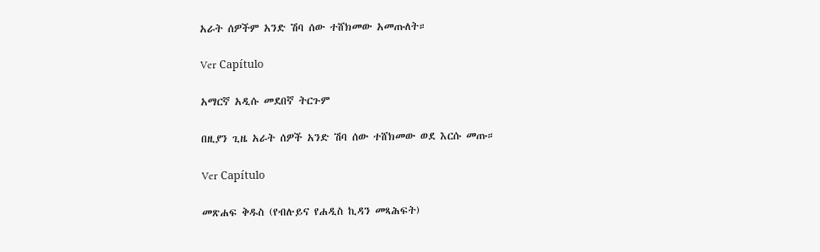አራት ሰዎችም አንድ ሽባ ሰው ተሸክመው አመጡለት።

Ver Capítulo

አማርኛ አዲሱ መደበኛ ትርጉም

በዚያን ጊዜ አራት ሰዎች አንድ ሽባ ሰው ተሸክመው ወደ እርሱ መጡ።

Ver Capítulo

መጽሐፍ ቅዱስ (የብሉይና የሐዲስ ኪዳን መጻሕፍት)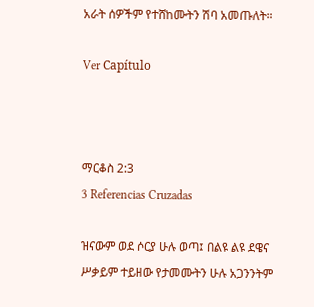አራት ሰዎችም የተሸከሙትን ሽባ አመጡለት።

Ver Capítulo



ማርቆስ 2:3
3 Referencias Cruzadas

ዝናውም ወደ ሶርያ ሁሉ ወጣ፤ በልዩ ልዩ ደዌና ሥቃይም ተይዘው የታመሙትን ሁሉ አጋንንትም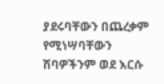ያደሩባቸውን በጨረቃም የሚነሣባቸውን ሽባዎችንም ወደ እርሱ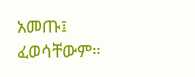አመጡ፤ ፈወሳቸውም።